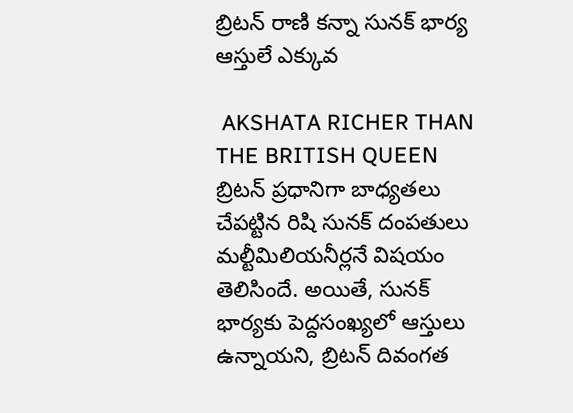బ్రిటన్ రాణి కన్నా సునక్ భార్య ఆస్తులే ఎక్కువ

 AKSHATA RICHER THAN THE BRITISH QUEEN
బ్రిటన్ ప్రధానిగా బాధ్యతలు చేపట్టిన రిషి సునక్ దంపతులు మల్టీమిలియనీర్లనే విషయం తెలిసిందే. అయితే, సునక్ భార్యకు పెద్దసంఖ్యలో ఆస్తులు ఉన్నాయని, బ్రిటన్ దివంగత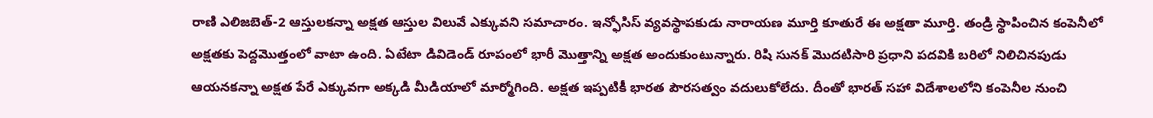రాణి ఎలిజబెత్-2 ఆస్తులకన్నా అక్షత ఆస్తుల విలువే ఎక్కువని సమాచారం. ఇన్ఫోసిస్ వ్యవస్థాపకుడు నారాయణ మూర్తి కూతురే ఈ అక్షతా మూర్తి. తండ్రి స్థాపించిన కంపెనీలో అక్షతకు పెద్దమొత్తంలో వాటా ఉంది. ఏటేటా డివిడెండ్ రూపంలో భారీ మొత్తాన్ని అక్షత అందుకుంటున్నారు. రిషి సునక్ మొదటిసారి ప్రధాని పదవికి బరిలో నిలిచినపుడు ఆయనకన్నా అక్షత పేరే ఎక్కువగా అక్కడి మీడియాలో మార్మోగింది. అక్షత ఇప్పటికీ భారత పౌరసత్వం వదులుకోలేదు. దీంతో భారత్ సహా విదేశాలలోని కంపెనీల నుంచి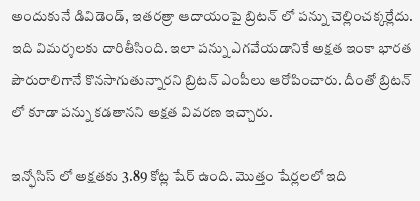అందుకునే డివిడెండ్, ఇతరత్రా ఆదాయంపై బ్రిటన్ లో పన్ను చెల్లించక్కర్లేదు. ఇది విమర్శలకు దారితీసింది. ఇలా పన్ను ఎగవేయడానికే అక్షత ఇంకా భారత పౌరురాలిగానే కొనసాగుతున్నారని బ్రిటన్ ఎంపీలు ఆరోపించారు. దీంతో బ్రిటన్ లో కూడా పన్ను కడతానని అక్షత వివరణ ఇచ్చారు.

ఇన్ఫోసిస్ లో అక్షతకు 3.89 కోట్ల షేర్ ఉంది. మొత్తం షేర్లలలో ఇది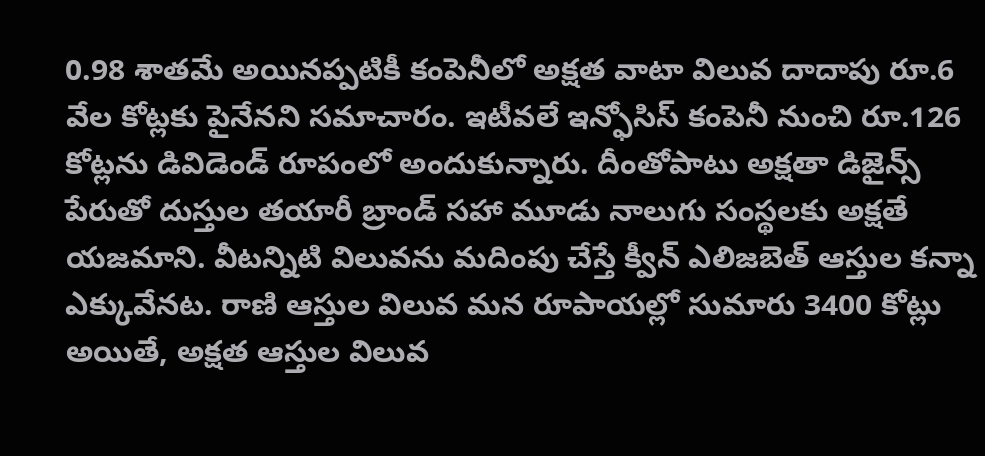0.98 శాతమే అయినప్పటికీ కంపెనీలో అక్షత వాటా విలువ దాదాపు రూ.6 వేల కోట్లకు పైనేనని సమాచారం. ఇటీవలే ఇన్ఫోసిస్ కంపెనీ నుంచి రూ.126 కోట్లను డివిడెండ్ రూపంలో అందుకున్నారు. దీంతోపాటు అక్షతా డిజైన్స్ పేరుతో దుస్తుల తయారీ బ్రాండ్ సహా మూడు నాలుగు సంస్థలకు అక్షతే యజమాని. వీటన్నిటి విలువను మదింపు చేస్తే క్వీన్ ఎలిజబెత్ ఆస్తుల కన్నా ఎక్కువేనట. రాణి ఆస్తుల విలువ మన రూపాయల్లో సుమారు 3400 కోట్లు అయితే, అక్షత ఆస్తుల విలువ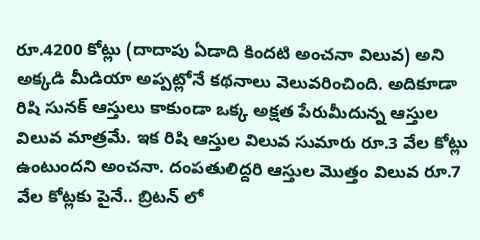రూ.4200 కోట్లు (దాదాపు ఏడాది కిందటి అంచనా విలువ) అని అక్కడి మీడియా అప్పట్లోనే కథనాలు వెలువరించింది. అదికూడా రిషి సునక్ ఆస్తులు కాకుండా ఒక్క అక్షత పేరుమీదున్న ఆస్తుల విలువ మాత్రమే. ఇక రిషి ఆస్తుల విలువ సుమారు రూ.3 వేల కోట్లు ఉంటుందని అంచనా. దంపతులిద్దరి ఆస్తుల మొత్తం విలువ రూ.7 వేల కోట్లకు పైనే.. బ్రిటన్ లో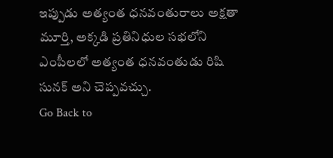ఇప్పుడు అత్యంత ధనవంతురాలు అక్షతా మూర్తి, అక్కడి ప్రతినిధుల సభలోని ఎంపీలలో అత్యంత ధనవంతుడు రిషి సునక్ అని చెప్పవచ్చు.
Go Back to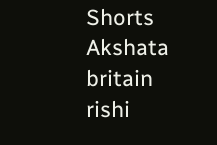Shorts
Akshata
britain
rishi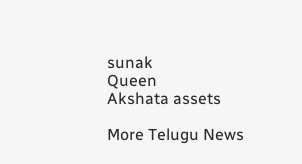sunak
Queen
Akshata assets

More Telugu News